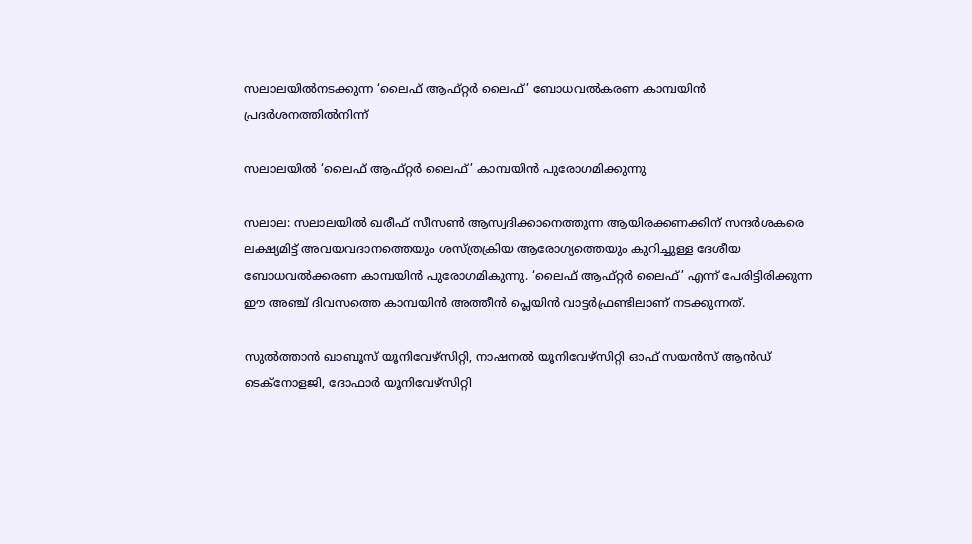സലാലയിൽനടക്കുന്ന ‘ലൈഫ് ആഫ്റ്റർ ലൈഫ്’ ബോധവൽകരണ കാമ്പയിൻ പ്രദർശനത്തിൽനിന്ന്

സലാലയിൽ ‘ലൈഫ് ആഫ്റ്റർ ലൈഫ്’ കാമ്പയിൻ പുരോഗമിക്കുന്നു

സലാല: സലാലയിൽ ഖരീഫ് സീസൺ ആസ്വദിക്കാനെത്തുന്ന ആയിരക്കണക്കിന് സന്ദർശകരെ ലക്ഷ്യമിട്ട് അവയവദാനത്തെയും ശസ്ത്രക്രിയ ആരോഗ്യത്തെയും കുറിച്ചുള്ള ദേശീയ ബോധവൽക്കരണ കാമ്പയിൻ പുരോഗമികുന്നു. ‘ലൈഫ് ആഫ്റ്റർ ലൈഫ്’ എന്ന് പേരിട്ടിരിക്കുന്ന ഈ അഞ്ച് ദിവസത്തെ കാമ്പയിൻ അത്തീൻ പ്ലെയിൻ വാട്ടർഫ്രണ്ടിലാണ് നടക്കുന്നത്.

സുൽത്താൻ ഖാബൂസ് യൂനിവേഴ്സിറ്റി, നാഷനൽ യൂനിവേഴ്സിറ്റി ഓഫ് സയൻസ് ആൻഡ് ടെക്നോളജി, ദോഫാർ യൂനിവേഴ്സിറ്റി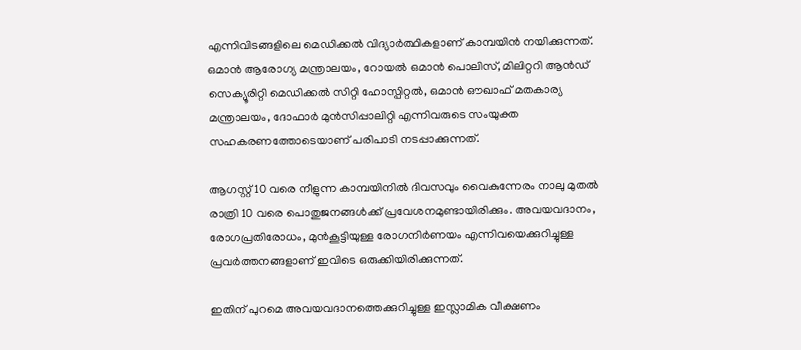എന്നിവിടങ്ങളിലെ മെഡിക്കൽ വിദ്യാർത്ഥികളാണ് കാമ്പയിൻ നയിക്കുന്നത്. ഒമാൻ ആരോഗ്യ മന്ത്രാലയം, റോയൽ ഒമാൻ പൊലിസ്, മിലിറ്ററി ആൻഡ് സെക്യൂരിറ്റി മെഡിക്കൽ സിറ്റി ഹോസ്പിറ്റൽ, ഒമാൻ ഔഖാഫ് മതകാര്യ മന്ത്രാലയം, ദോഫാർ മുൻസിപ്പാലിറ്റി എന്നിവരുടെ സംയുക്ത സഹകരണത്തോടെയാണ് പരിപാടി നടപ്പാക്കുന്നത്.

ആഗസ്റ്റ് 10 വരെ നീളുന്ന കാമ്പയിനിൽ ദിവസവും വൈകുന്നേരം നാലു മുതൽ രാത്രി 10 വരെ പൊതുജനങ്ങൾക്ക് പ്രവേശനമുണ്ടായിരിക്കും. അവയവദാനം, രോഗപ്രതിരോധം, മുൻകൂട്ടിയുള്ള രോഗനിർണയം എന്നിവയെക്കുറിച്ചുള്ള പ്രവർത്തനങ്ങളാണ് ഇവിടെ ഒരുക്കിയിരിക്കുന്നത്.

ഇതിന് പുറമെ അവയവദാനത്തെക്കുറിച്ചുള്ള ഇസ്ലാമിക വീക്ഷണം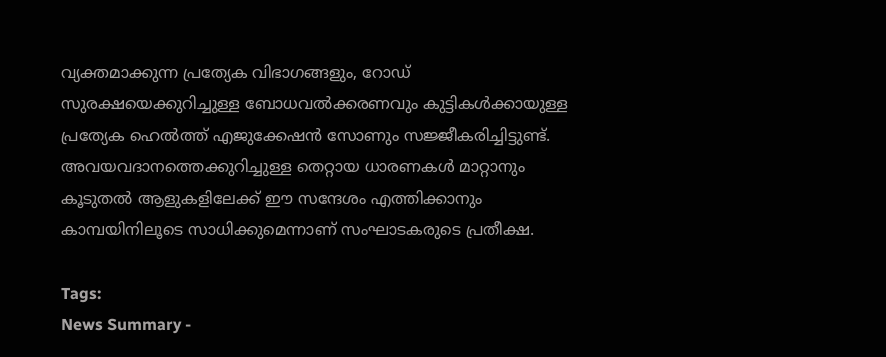വ്യക്തമാക്കുന്ന പ്രത്യേക വിഭാഗങ്ങളും, റോഡ് സുരക്ഷയെക്കുറിച്ചുള്ള ബോധവൽക്കരണവും കുട്ടികൾക്കായുള്ള പ്രത്യേക ഹെൽത്ത് എജുക്കേഷൻ സോണും സജ്ജീകരിച്ചിട്ടുണ്ട്. അവയവദാനത്തെക്കുറിച്ചുള്ള തെറ്റായ ധാരണകൾ മാറ്റാനും കൂടുതൽ ആളുകളിലേക്ക് ഈ സന്ദേശം എത്തിക്കാനും കാമ്പയിനിലൂടെ സാധിക്കുമെന്നാണ് സംഘാടകരുടെ പ്രതീക്ഷ.

Tags:
News Summary -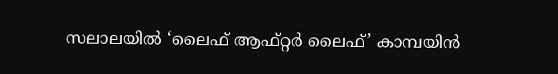സലാലയിൽ ‘ലൈഫ് ആഫ്റ്റർ ലൈഫ്’ കാമ്പയിൻ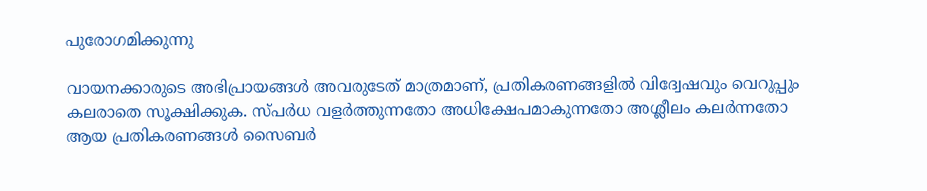പുരോഗമിക്കുന്നു

വായനക്കാരുടെ അഭിപ്രായങ്ങള്‍ അവരുടേത് മാത്രമാണ്, പ്രതികരണങ്ങളിൽ വിദ്വേഷവും വെറുപ്പും കലരാതെ സൂക്ഷിക്കുക. സ്പർധ വളർത്തുന്നതോ അധിക്ഷേപമാകുന്നതോ അശ്ലീലം കലർന്നതോ ആയ പ്രതികരണങ്ങൾ സൈബർ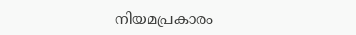നിയമപ്രകാരം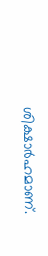ശിക്ഷാർഹമാണ്.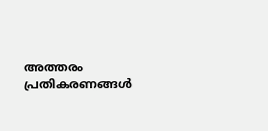അത്തരം പ്രതികരണങ്ങൾ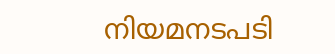നിയമനടപടി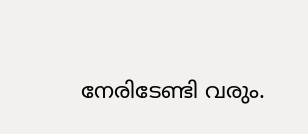നേരിടേണ്ടി വരും.